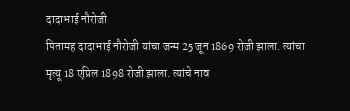दादाभाई नौरोजी
पितामह दादाभाई नौरोजी यांचा जन्म 25 जून 1869 रोजी झाला. त्यांचा मृत्यू 18 एप्रिल 1898 रोजी झाला. त्यांचे नाव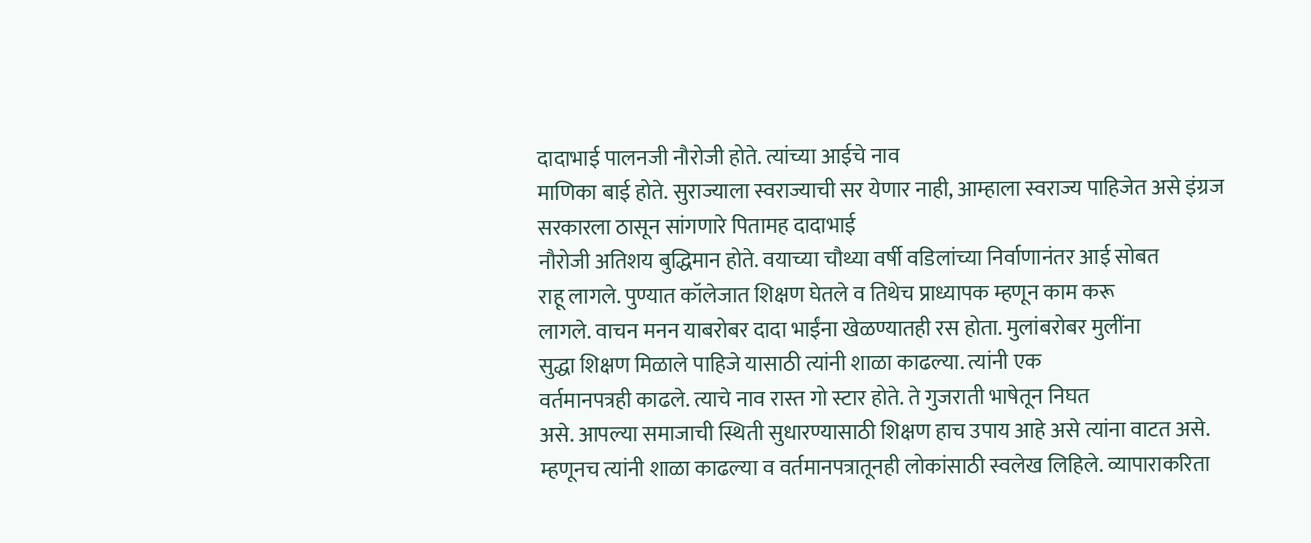दादाभाई पालनजी नौरोजी होते. त्यांच्या आईचे नाव
माणिका बाई होते. सुराज्याला स्वराज्याची सर येणार नाही, आम्हाला स्वराज्य पाहिजेत असे इंग्रज सरकारला ठासून सांगणारे पितामह दादाभाई
नौरोजी अतिशय बुद्धिमान होते. वयाच्या चौथ्या वर्षी वडिलांच्या निर्वाणानंतर आई सोबत
राहू लागले. पुण्यात कॉलेजात शिक्षण घेतले व तिथेच प्राध्यापक म्हणून काम करू
लागले. वाचन मनन याबरोबर दादा भाईंना खेळण्यातही रस होता. मुलांबरोबर मुलींना
सुद्धा शिक्षण मिळाले पाहिजे यासाठी त्यांनी शाळा काढल्या. त्यांनी एक
वर्तमानपत्रही काढले. त्याचे नाव रास्त गो स्टार होते. ते गुजराती भाषेतून निघत
असे. आपल्या समाजाची स्थिती सुधारण्यासाठी शिक्षण हाच उपाय आहे असे त्यांना वाटत असे.
म्हणूनच त्यांनी शाळा काढल्या व वर्तमानपत्रातूनही लोकांसाठी स्वलेख लिहिले. व्यापाराकरिता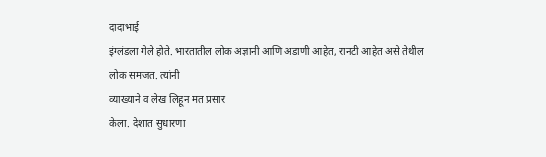दादाभाई
इंग्लंडला गेले होते. भारतातील लोक अज्ञानी आणि अडाणी आहेत, रानटी आहेत असे तेथील लोक समजत. त्यांनी
व्याख्याने व लेख लिहून मत प्रसार
केला. देशात सुधारणा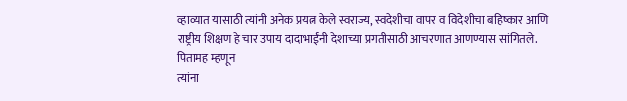व्हाव्यात यासाठी त्यांनी अनेक प्रयत्न केले स्वराज्य, स्वदेशीचा वापर व विदेशीचा बहिष्कार आणि राष्ट्रीय शिक्षण हे चार उपाय दादाभाईंनी देशाच्या प्रगतीसाठी आचरणात आणण्यास सांगितले. पितामह म्हणून
त्यांना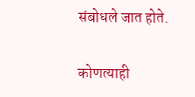संबोधले जात होते.

कोणत्याही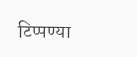टिप्पण्या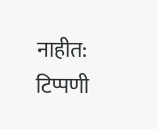नाहीत:
टिप्पणी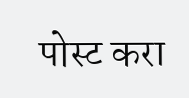पोस्ट करा